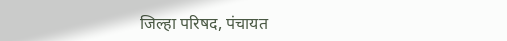जिल्हा परिषद, पंचायत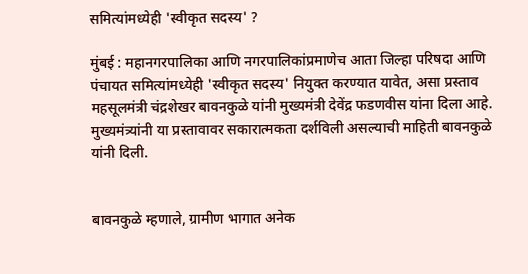समित्यांमध्येही 'स्वीकृत सदस्य' ?

मुंबई : महानगरपालिका आणि नगरपालिकांप्रमाणेच आता जिल्हा परिषदा आणि पंचायत समित्यांमध्येही 'स्वीकृत सदस्य' नियुक्त करण्यात यावेत, असा प्रस्ताव महसूलमंत्री चंद्रशेखर बावनकुळे यांनी मुख्यमंत्री देवेंद्र फडणवीस यांना दिला आहे. मुख्यमंत्र्यांनी या प्रस्तावावर सकारात्मकता दर्शविली असल्याची माहिती बावनकुळे यांनी दिली.


बावनकुळे म्हणाले, ग्रामीण भागात अनेक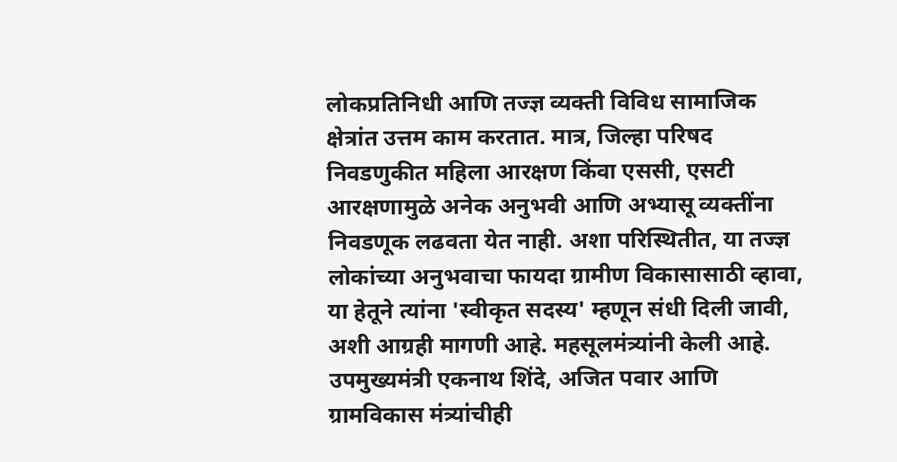लोकप्रतिनिधी आणि तज्ज्ञ व्यक्ती विविध सामाजिक क्षेत्रांत उत्तम काम करतात. मात्र, जिल्हा परिषद निवडणुकीत महिला आरक्षण किंवा एससी, एसटी आरक्षणामुळे अनेक अनुभवी आणि अभ्यासू व्यक्तींना निवडणूक लढवता येत नाही. अशा परिस्थितीत, या तज्ज्ञ लोकांच्या अनुभवाचा फायदा ग्रामीण विकासासाठी व्हावा, या हेतूने त्यांना 'स्वीकृत सदस्य' म्हणून संधी दिली जावी, अशी आग्रही मागणी आहे. महसूलमंत्र्यांनी केली आहे. उपमुख्यमंत्री एकनाथ शिंदे, अजित पवार आणि ग्रामविकास मंत्र्यांचीही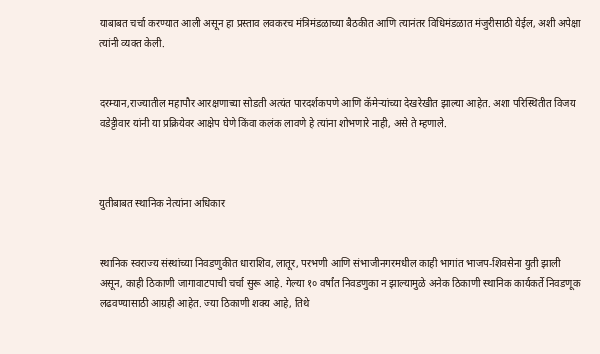याबाबत चर्चा करण्यात आली असून हा प्रस्ताव लवकरच मंत्रिमंडळाच्या बैठकीत आणि त्यानंतर विधिमंडळात मंजुरीसाठी येईल, अशी अपेक्षा त्यांनी व्यक्त केली.


दरम्यान,राज्यातील महापौर आरक्षणाच्या सोडती अत्यंत पारदर्शकपणे आणि कॅमेऱ्यांच्या देखरेखीत झाल्या आहेत. अशा परिस्थितीत विजय वडेट्टीवार यांनी या प्रक्रियेवर आक्षेप घेणे किंवा कलंक लावणे हे त्यांना शोभणारे नाही, असे ते म्हणाले.



युतीबाबत स्थानिक नेत्यांना अधिकार


स्थानिक स्वराज्य संस्थांच्या निवडणुकीत धाराशिव, लातूर, परभणी आणि संभाजीनगरमधील काही भागांत भाजप-शिवसेना युती झाली असून, काही ठिकाणी जागावाटपाची चर्चा सुरू आहे. गेल्या १० वर्षांत निवडणुका न झाल्यामुळे अनेक ठिकाणी स्थानिक कार्यकर्ते निवडणूक लढवण्यासाठी आग्रही आहेत. ज्या ठिकाणी शक्य आहे, तिथे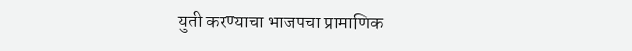युती करण्याचा भाजपचा प्रामाणिक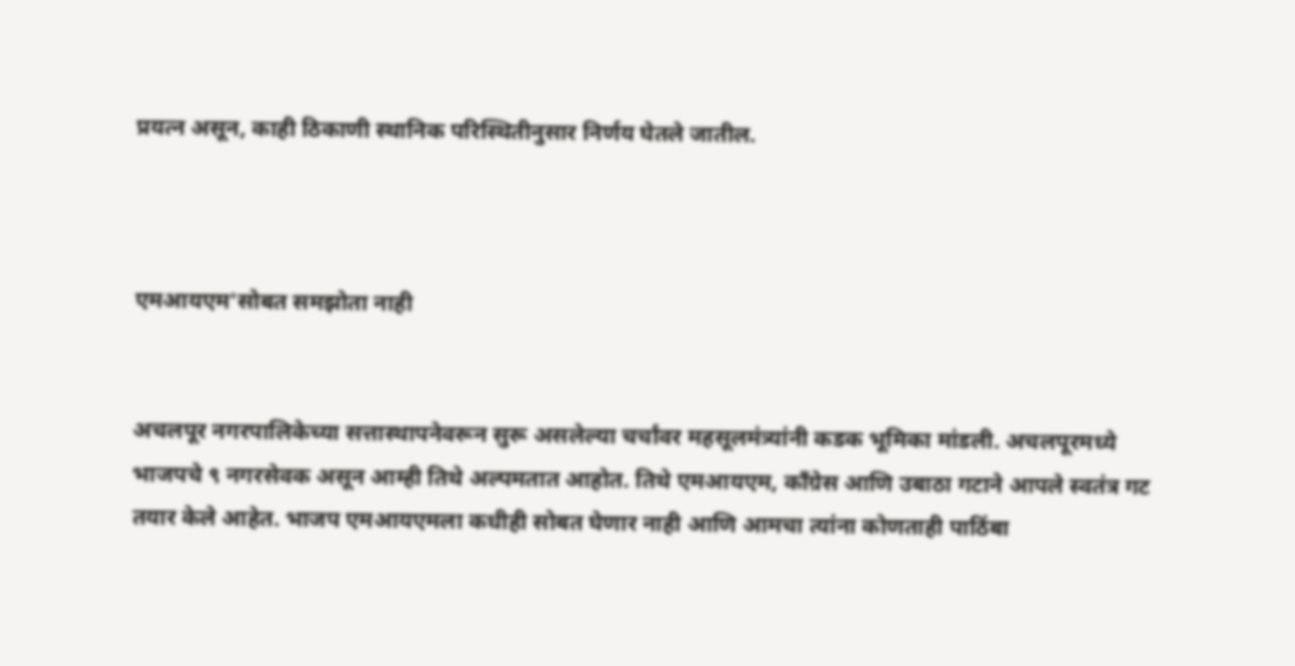प्रयत्न असून, काही ठिकाणी स्थानिक परिस्थितीनुसार निर्णय घेतले जातील.



एमआयएम'सोबत समझोता नाही


अचलपूर नगरपालिकेच्या सत्तास्थापनेवरून सुरू असलेल्या चर्चांवर महसूलमंत्र्यांनी कडक भूमिका मांडली. अचलपूरमध्ये भाजपचे ९ नगरसेवक असून आम्ही तिथे अल्पमतात आहोत. तिथे एमआयएम, काँग्रेस आणि उबाठा गटाने आपले स्वतंत्र गट तयार केले आहेत. भाजप एमआयएमला कधीही सोबत घेणार नाही आणि आमचा त्यांना कोणताही पाठिंबा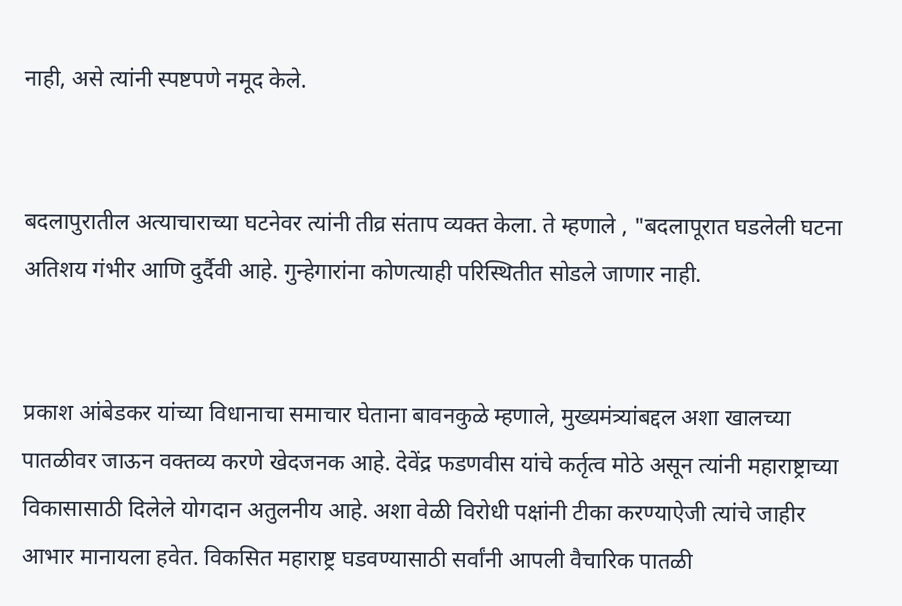नाही, असे त्यांनी स्पष्टपणे नमूद केले.


बदलापुरातील अत्याचाराच्या घटनेवर त्यांनी तीव्र संताप व्यक्त केला. ते म्हणाले , "बदलापूरात घडलेली घटना अतिशय गंभीर आणि दुर्दैवी आहे. गुन्हेगारांना कोणत्याही परिस्थितीत सोडले जाणार नाही.


प्रकाश आंबेडकर यांच्या विधानाचा समाचार घेताना बावनकुळे म्हणाले, मुख्यमंत्र्यांबद्दल अशा खालच्या पातळीवर जाऊन वक्तव्य करणे खेदजनक आहे. देवेंद्र फडणवीस यांचे कर्तृत्व मोठे असून त्यांनी महाराष्ट्राच्या विकासासाठी दिलेले योगदान अतुलनीय आहे. अशा वेळी विरोधी पक्षांनी टीका करण्याऐजी त्यांचे जाहीर आभार मानायला हवेत. विकसित महाराष्ट्र घडवण्यासाठी सर्वांनी आपली वैचारिक पातळी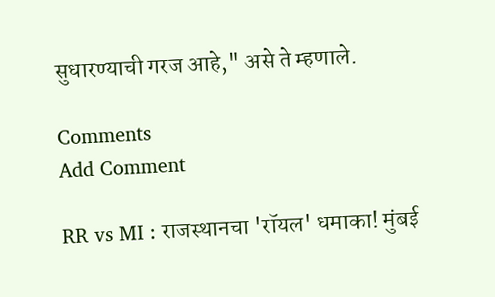सुधारण्याची गरज आहे," असे ते म्हणाले.

Comments
Add Comment

RR vs MI : राजस्थानचा 'रॉयल' धमाका! मुंबई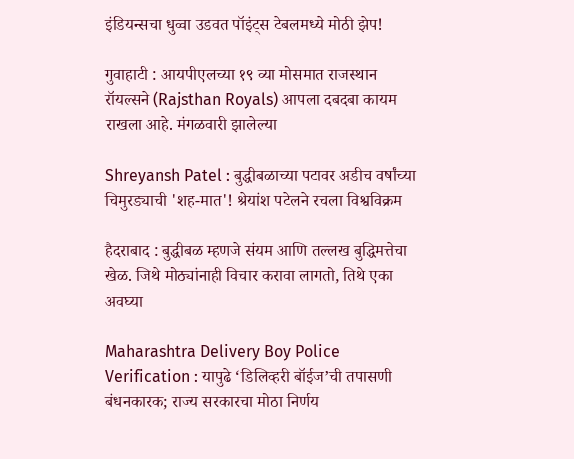इंडियन्सचा धुव्वा उडवत पॉइंट्स टेबलमध्ये मोठी झेप!

गुवाहाटी : आयपीएलच्या १९ व्या मोसमात राजस्थान रॉयल्सने (Rajsthan Royals) आपला दबदबा कायम राखला आहे. मंगळवारी झालेल्या

Shreyansh Patel : बुद्धीबळाच्या पटावर अडीच वर्षांच्या चिमुरड्याची 'शह-मात'! श्रेयांश पटेलने रचला विश्वविक्रम

हैदराबाद : बुद्धीबळ म्हणजे संयम आणि तल्लख बुद्धिमत्तेचा खेळ. जिथे मोठ्यांनाही विचार करावा लागतो, तिथे एका अवघ्या

Maharashtra Delivery Boy Police Verification : यापुढे ‘डिलिव्हरी बॉईज’ची तपासणी बंधनकारक; राज्य सरकारचा मोठा निर्णय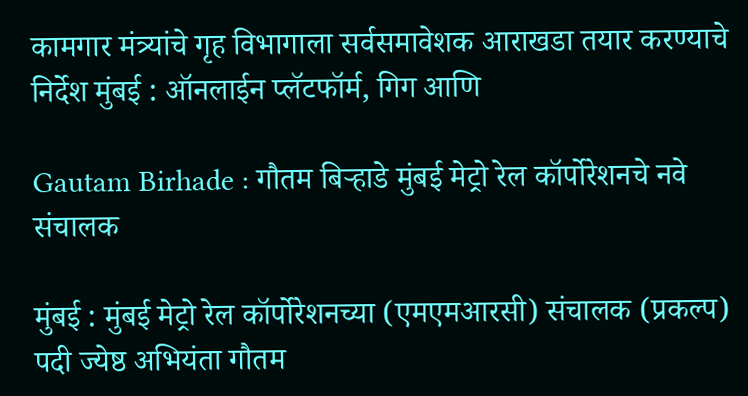कामगार मंत्र्यांचे गृह विभागाला सर्वसमावेशक आराखडा तयार करण्याचे निर्देश मुंबई : ऑनलाईन प्लॅटफॉर्म, गिग आणि

Gautam Birhade : गौतम बिर्‍हाडे मुंबई मेट्रो रेल कॉर्पोरेशनचे नवे संचालक

मुंबई : मुंबई मेट्रो रेल कॉर्पोरेशनच्या (एमएमआरसी) संचालक (प्रकल्प) पदी ज्येष्ठ अभियंता गौतम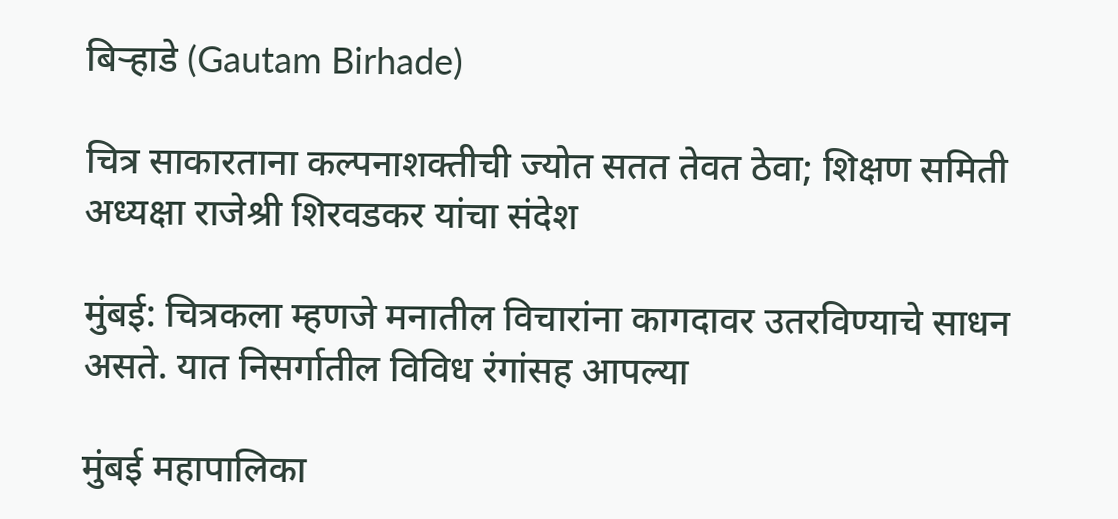बिर्‍हाडे (Gautam Birhade)

चित्र साकारताना कल्पनाशक्तीची ज्योत सतत तेवत ठेवा; शिक्षण समिती अध्यक्षा राजेश्री शिरवडकर यांचा संदेश

मुंबई: चित्रकला म्हणजे मनातील विचारांना कागदावर उतरविण्याचे साधन असते. यात निसर्गातील विविध रंगांसह आपल्या

मुंबई महापालिका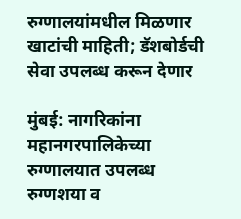रुग्णालयांमधील मिळणार खाटांची माहिती; डॅशबोर्डची सेवा उपलब्ध करून देणार

मुंबई: नागरिकांना महानगरपालिकेच्या रुग्णालयात उपलब्ध रुग्णशया व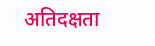अतिदक्षता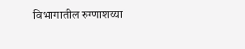विभागातील रुग्णाशय्या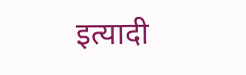इत्यादी